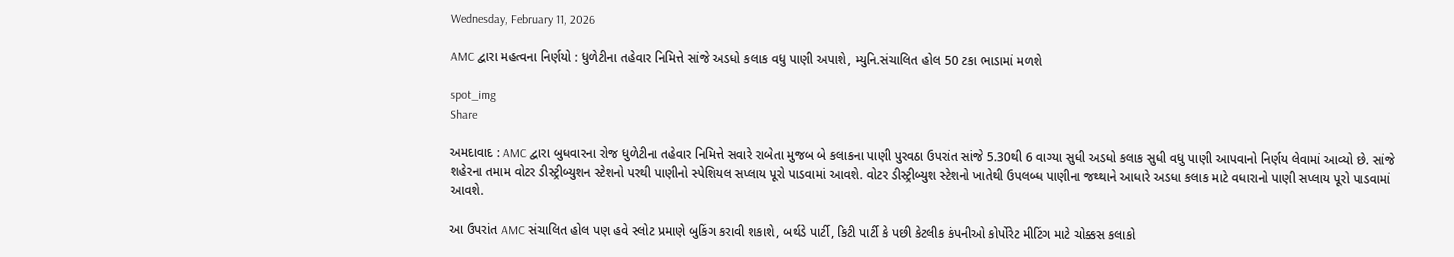Wednesday, February 11, 2026

AMC દ્વારા મહત્વના નિર્ણયો : ધુળેટીના તહેવાર નિમિત્તે સાંજે અડધો કલાક વધુ પાણી અપાશે, મ્યુનિ.સંચાલિત હોલ 50 ટકા ભાડામાં મળશે

spot_img
Share

અમદાવાદ : AMC દ્વારા બુધવારના રોજ ધુળેટીના તહેવાર નિમિત્તે સવારે રાબેતા મુજબ બે કલાકના પાણી પુરવઠા ઉપરાંત સાંજે 5.30થી 6 વાગ્યા સુધી અડધો કલાક સુધી વધુ પાણી આપવાનો નિર્ણય લેવામાં આવ્યો છે. સાંજે શહેરના તમામ વોટર ડીસ્ટ્રીબ્યુશન સ્ટેશનો પરથી પાણીનો સ્પેશિયલ સપ્લાય પૂરો પાડવામાં આવશે. વોટર ડીસ્ટ્રીબ્યુશ સ્ટેશનો ખાતેથી ઉપલબ્ધ પાણીના જથ્થાને આધારે અડધા કલાક માટે વધારાનો પાણી સપ્લાય પૂરો પાડવામાં આવશે.

આ ઉપરાંત AMC સંચાલિત હોલ પણ હવે સ્લોટ પ્રમાણે બુકિંગ કરાવી શકાશે, બર્થડે પાર્ટી, કિટી પાર્ટી કે પછી કેટલીક કંપનીઓ કોર્પોરેટ મીટિંગ માટે ચોક્કસ કલાકો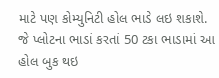માટે પણ કોમ્યુનિટી હોલ ભાડે લઇ શકાશે. જે પ્લોટના ભાડાં કરતાં 50 ટકા ભાડામાં આ હોલ બુક થઇ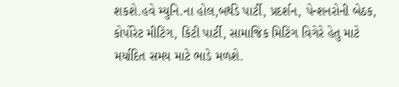શકશે.હવે મ્યુનિ.ના હોલ,બર્થડે પાર્ટી, પ્રદર્શન, પેન્શનરોની બેઠક, કોર્પોરેટ મીટિંગ, કિટી પાર્ટી, સામાજિક મિટિંગ વિગેરે હેતુ માટે મર્યાદિત સમય માટે ભાડે મળશે.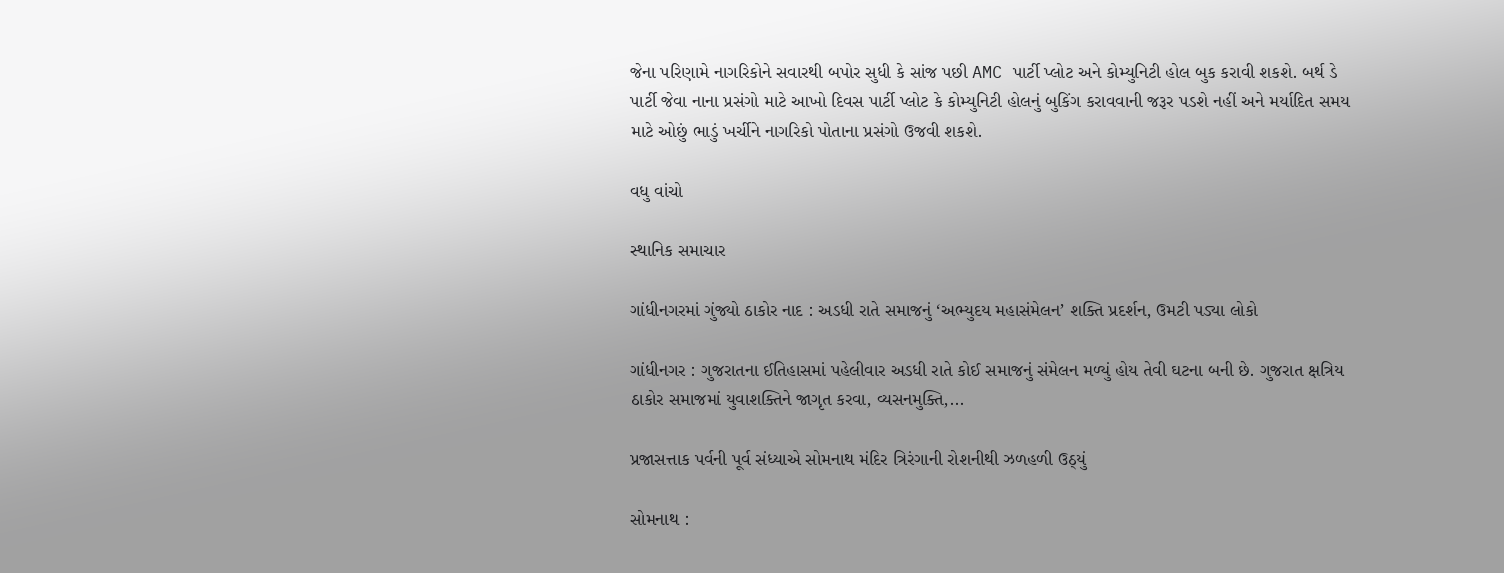જેના પરિણામે નાગરિકોને સવારથી બપોર સુધી કે સાંજ પછી AMC પાર્ટી પ્લોટ અને કોમ્યુનિટી હોલ બુક કરાવી શકશે. બર્થ ડે પાર્ટી જેવા નાના પ્રસંગો માટે આખો દિવસ પાર્ટી પ્લોટ કે કોમ્યુનિટી હોલનું બુકિંગ કરાવવાની જરૂર પડશે નહીં અને મર્યાદિત સમય માટે ઓછું ભાડું ખર્ચીને નાગરિકો પોતાના પ્રસંગો ઉજવી શકશે.

વધુ વાંચો

સ્થાનિક સમાચાર

ગાંધીનગરમાં ગુંજ્યો ઠાકોર નાદ : અડધી રાતે સમાજનું ‘અભ્યુદય મહાસંમેલન’ શક્તિ પ્રદર્શન, ઉમટી પડ્યા લોકો

ગાંધીનગર : ગુજરાતના ઈતિહાસમાં પહેલીવાર અડધી રાતે કોઈ સમાજનું સંમેલન મળ્યું હોય તેવી ઘટના બની છે. ગુજરાત ક્ષત્રિય ઠાકોર સમાજમાં યુવાશક્તિને જાગૃત કરવા, વ્યસનમુક્તિ,...

પ્રજાસત્તાક પર્વની પૂર્વ સંધ્યાએ સોમનાથ મંદિર ત્રિરંગાની રોશનીથી ઝળહળી ઉઠ્યું

સોમનાથ :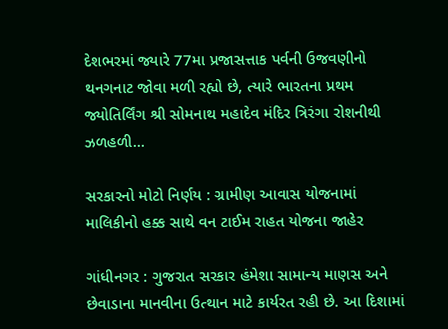દેશભરમાં જ્યારે 77મા પ્રજાસત્તાક પર્વની ઉજવણીનો થનગનાટ જોવા મળી રહ્યો છે, ત્યારે ભારતના પ્રથમ જ્યોતિર્લિંગ શ્રી સોમનાથ મહાદેવ મંદિર ત્રિરંગા રોશનીથી ઝળહળી...

સરકારનો મોટો નિર્ણય : ગ્રામીણ આવાસ યોજનામાં માલિકીનો હક્ક સાથે વન ટાઈમ રાહત યોજના જાહેર

ગાંધીનગર : ગુજરાત સરકાર હંમેશા સામાન્ય માણસ અને છેવાડાના માનવીના ઉત્થાન માટે કાર્યરત રહી છે. આ દિશામાં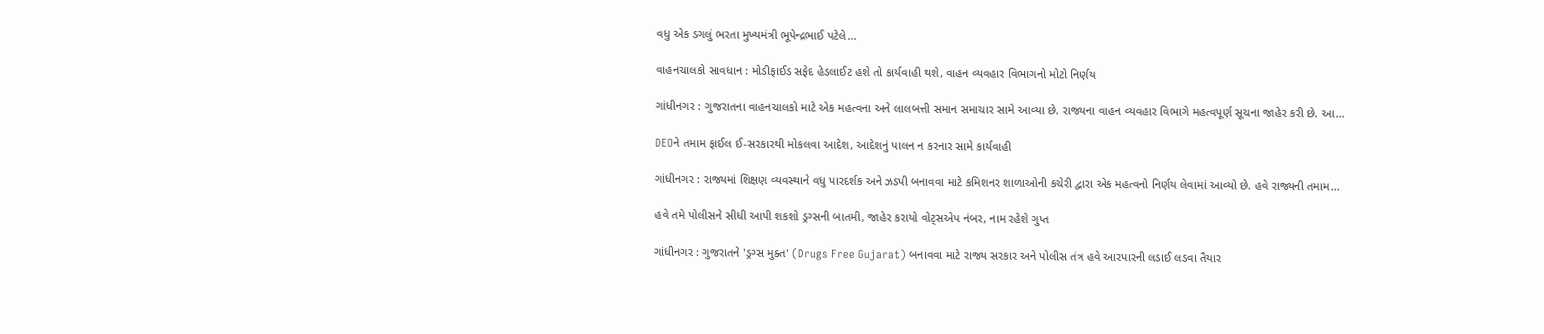વધુ એક ડગલું ભરતા મુખ્યમંત્રી ભૂપેન્દ્રભાઈ પટેલે...

વાહનચાલકો સાવધાન : મોડીફાઈડ સફેદ હેડલાઈટ હશે તો કાર્યવાહી થશે, વાહન વ્યવહાર વિભાગનો મોટો નિર્ણય

ગાંધીનગર : ગુજરાતના વાહનચાલકો માટે એક મહત્વના અને લાલબત્તી સમાન સમાચાર સામે આવ્યા છે. રાજ્યના વાહન વ્યવહાર વિભાગે મહત્વપૂર્ણ સૂચના જાહેર કરી છે. આ...

DEOને તમામ ફાઈલ ઈ-સરકારથી મોકલવા આદેશ, આદેશનું પાલન ન કરનાર સામે કાર્યવાહી

ગાંધીનગર : રાજ્યમાં શિક્ષણ વ્યવસ્થાને વધુ પારદર્શક અને ઝડપી બનાવવા માટે કમિશનર શાળાઓની કચેરી દ્વારા એક મહત્વનો નિર્ણય લેવામાં આવ્યો છે. હવે રાજ્યની તમામ...

હવે તમે પોલીસને સીધી આપી શકશો ડ્રગ્સની બાતમી, જાહેર કરાયો વોટ્સએપ નંબર, નામ રહેશે ગુપ્ત

ગાંધીનગર : ગુજરાતને 'ડ્રગ્સ મુક્ત' (Drugs Free Gujarat) બનાવવા માટે રાજ્ય સરકાર અને પોલીસ તંત્ર હવે આરપારની લડાઈ લડવા તૈયાર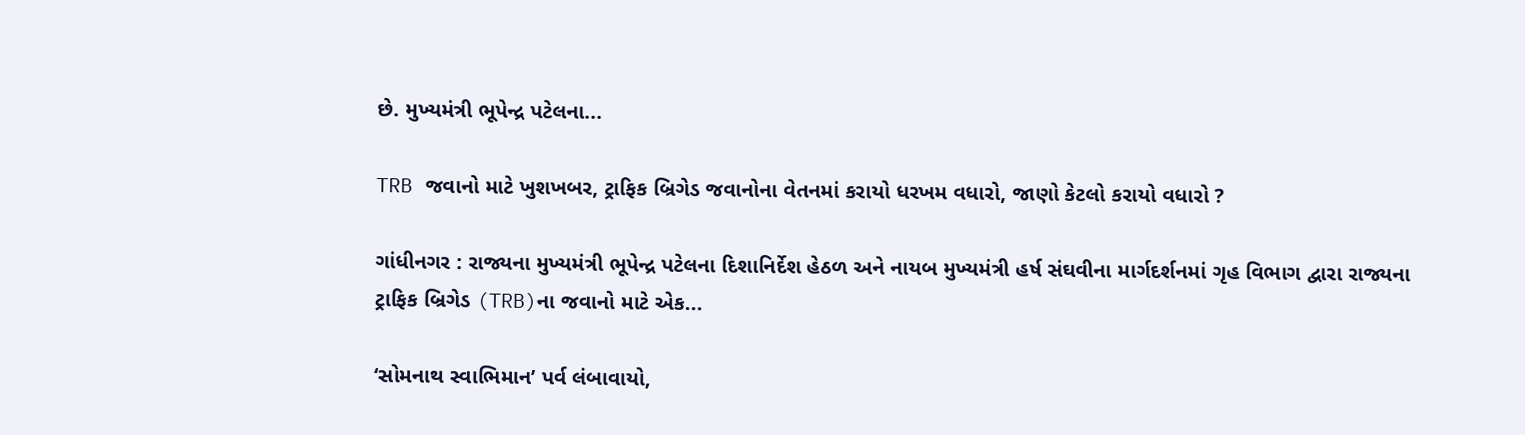છે. મુખ્યમંત્રી ભૂપેન્દ્ર પટેલના...

TRB જવાનો માટે ખુશખબર, ટ્રાફિક બ્રિગેડ જવાનોના વેતનમાં કરાયો ધરખમ વધારો, જાણો કેટલો કરાયો વધારો ?

ગાંધીનગર : રાજ્યના મુખ્યમંત્રી ભૂપેન્દ્ર પટેલના દિશાનિર્દેશ હેઠળ અને નાયબ મુખ્યમંત્રી હર્ષ સંઘવીના માર્ગદર્શનમાં ગૃહ વિભાગ દ્વારા રાજ્યના ટ્રાફિક બ્રિગેડ (TRB)ના જવાનો માટે એક...

‘સોમનાથ સ્વાભિમાન’ પર્વ લંબાવાયો,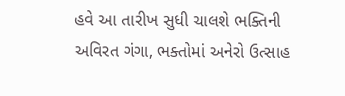હવે આ તારીખ સુધી ચાલશે ભક્તિની અવિરત ગંગા, ભક્તોમાં અનેરો ઉત્સાહ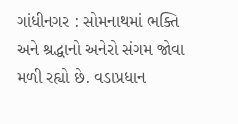ગાંધીનગર : સોમનાથમાં ભક્તિ અને શ્રદ્ધાનો અનેરો સંગમ જોવા મળી રહ્યો છે. વડાપ્રધાન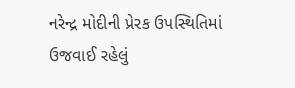નરેન્દ્ર મોદીની પ્રેરક ઉપસ્થિતિમાં ઉજવાઈ રહેલું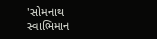'સોમનાથ સ્વાભિમાન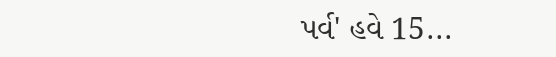પર્વ' હવે 15...